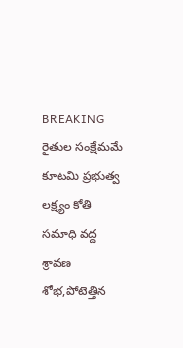BREAKING
రైతుల సంక్షేమమే కూటమి ప్రభుత్వ లక్ష్యం కోతి సమాధి వద్ద శ్రావణ శోభ,పోటెత్తిన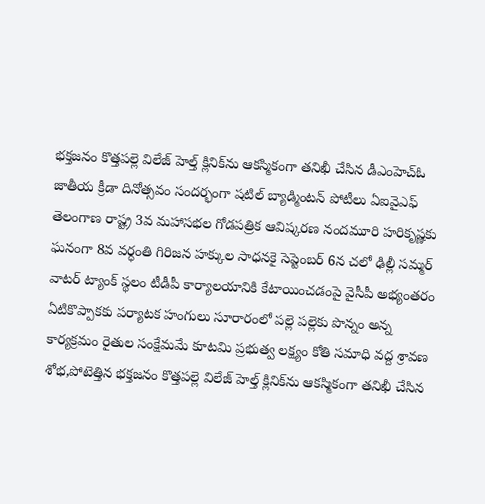భక్తజనం కొత్తపల్లె విలేజ్ హెల్త్ క్లినిక్‌ను ఆకస్మికంగా తనిఖీ చేసిన డీఎంహెచ్‌ఓ జాతీయ క్రీడా దినోత్సవం సందర్భంగా షటిల్ బ్యాడ్మింటన్ పోటీలు ఏఐవైఎఫ్ తెలంగాణ రాష్ట్ర 3వ మహాసభల గోడపత్రిక ఆవిష్కరణ నందమూరి హరికృష్ణకు ఘనంగా 8వ వర్ధంతి గిరిజన హక్కుల సాధనకై సెప్టెంబర్ 6న చలో ఢిల్లీ సమ్మర్ వాటర్ ట్యాంక్ స్థలం టీడీపీ కార్యాలయానికి కేటాయించడంపై వైసీపీ అభ్యంతరం ఏటికొప్పాకకు పర్యాటక హంగులు సూరారంలో పల్లె పల్లెకు పొన్నం అన్న కార్యక్రమం రైతుల సంక్షేమమే కూటమి ప్రభుత్వ లక్ష్యం కోతి సమాధి వద్ద శ్రావణ శోభ,పోటెత్తిన భక్తజనం కొత్తపల్లె విలేజ్ హెల్త్ క్లినిక్‌ను ఆకస్మికంగా తనిఖీ చేసిన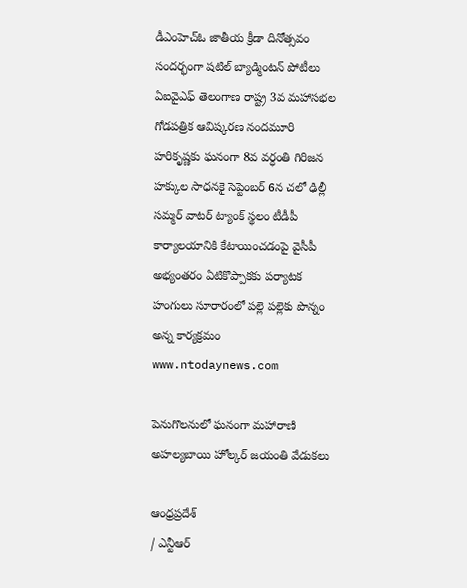డీఎంహెచ్‌ఓ జాతీయ క్రీడా దినోత్సవం సందర్భంగా షటిల్ బ్యాడ్మింటన్ పోటీలు ఏఐవైఎఫ్ తెలంగాణ రాష్ట్ర 3వ మహాసభల గోడపత్రిక ఆవిష్కరణ నందమూరి హరికృష్ణకు ఘనంగా 8వ వర్ధంతి గిరిజన హక్కుల సాధనకై సెప్టెంబర్ 6న చలో ఢిల్లీ సమ్మర్ వాటర్ ట్యాంక్ స్థలం టీడీపీ కార్యాలయానికి కేటాయించడంపై వైసీపీ అభ్యంతరం ఏటికొప్పాకకు పర్యాటక హంగులు సూరారంలో పల్లె పల్లెకు పొన్నం అన్న కార్యక్రమం
www.ntodaynews.com

పెనుగొలనులో ఘనంగా మహారాణి అహల్యబాయి హోల్కర్ జయంతి వేడుకలు

ఆంధ్రప్రదేశ్
/ ఎన్టీఆర్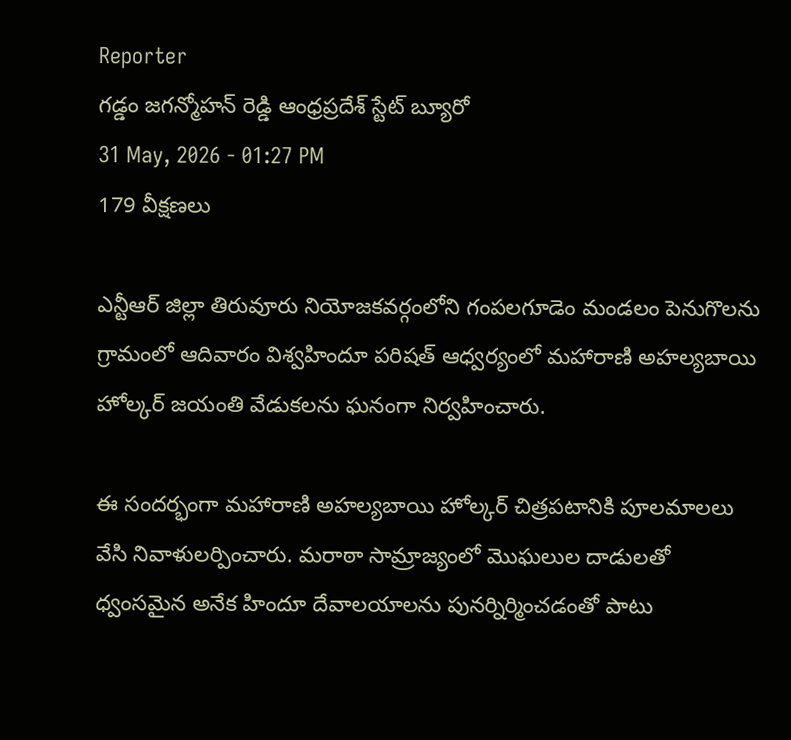Reporter
గడ్డం జగన్మోహన్ రెడ్డి ఆంధ్రప్రదేశ్ స్టేట్ బ్యూరో
31 May, 2026 - 01:27 PM
179 వీక్షణలు

ఎన్టీఆర్ జిల్లా తిరువూరు నియోజకవర్గంలోని గంపలగూడెం మండలం పెనుగొలను గ్రామంలో ఆదివారం విశ్వహిందూ పరిషత్ ఆధ్వర్యంలో మహారాణి అహల్యబాయి హోల్కర్ జయంతి వేడుకలను ఘనంగా నిర్వహించారు.

ఈ సందర్భంగా మహారాణి అహల్యబాయి హోల్కర్ చిత్రపటానికి పూలమాలలు వేసి నివాళులర్పించారు. మరాఠా సామ్రాజ్యంలో మొఘలుల దాడులతో ధ్వంసమైన అనేక హిందూ దేవాలయాలను పునర్నిర్మించడంతో పాటు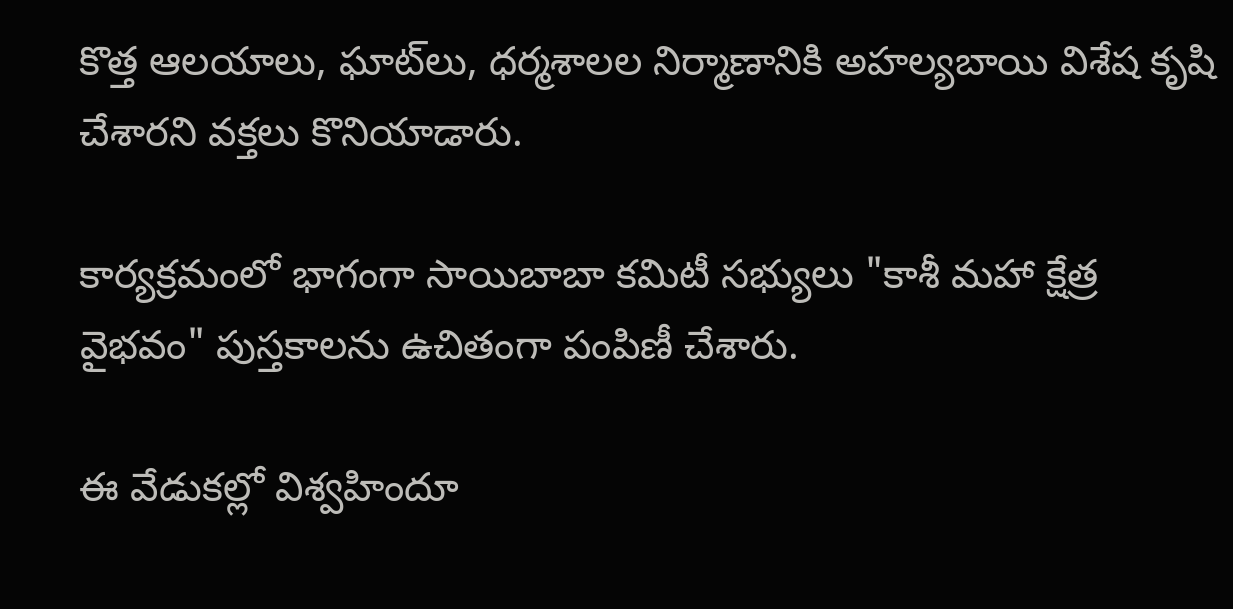కొత్త ఆలయాలు, ఘాట్‌లు, ధర్మశాలల నిర్మాణానికి అహల్యబాయి విశేష కృషి చేశారని వక్తలు కొనియాడారు.

కార్యక్రమంలో భాగంగా సాయిబాబా కమిటీ సభ్యులు "కాశీ మహా క్షేత్ర వైభవం" పుస్తకాలను ఉచితంగా పంపిణీ చేశారు.

ఈ వేడుకల్లో విశ్వహిందూ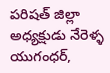పరిషత్ జిల్లా అధ్యక్షుడు నేరెళ్ళ యుగంధర్,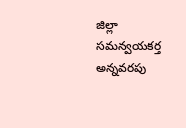జిల్లా సమన్వయకర్త అన్నవరపు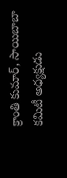క్రాంతి కుమార్, సాయిబాబా కమిటీ అధ్యక్షుడు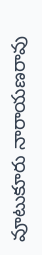వూటుకూరు నారాయణరావు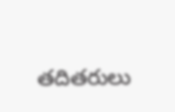తదితరులు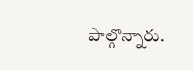పాల్గొన్నారు.